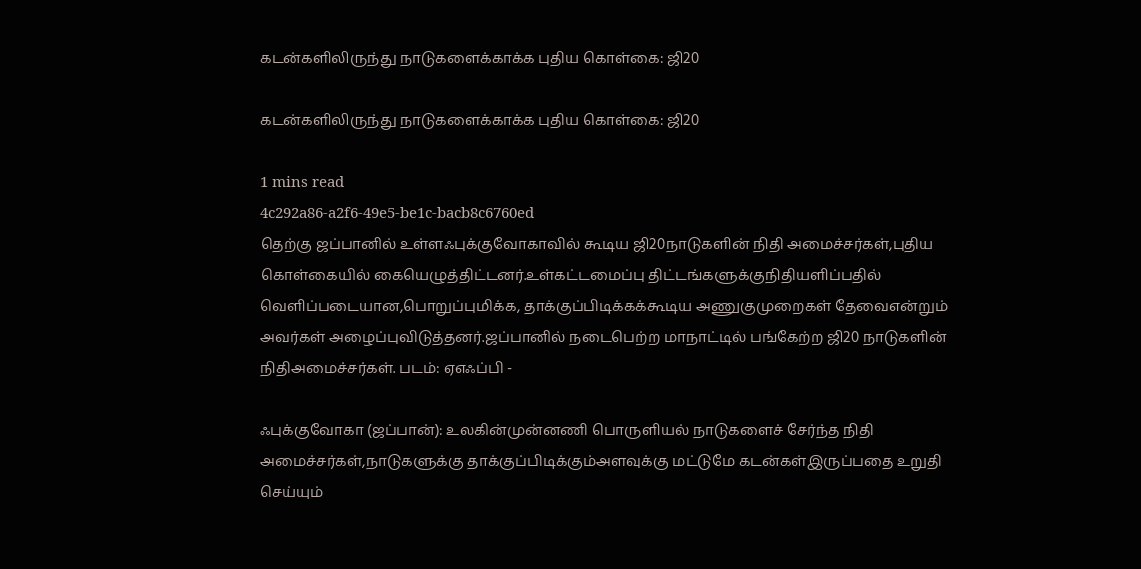கடன்களிலிருந்து நாடுகளைக்காக்க புதிய கொள்கை: ஜி20

கடன்களிலிருந்து நாடுகளைக்காக்க புதிய கொள்கை: ஜி20

1 mins read
4c292a86-a2f6-49e5-be1c-bacb8c6760ed
தெற்கு ஜப்பானில் உள்ளஃபுக்குவோகாவில் கூடிய ஜி20நாடுகளின் நிதி அமைச்சர்கள்,புதிய கொள்கையில் கையெழுத்திட்டனர்.உள்கட்டமைப்பு திட்டங்களுக்குநிதியளிப்பதில் வெளிப்படையான,பொறுப்புமிக்க, தாக்குப்பிடிக்கக்கூடிய அணுகுமுறைகள் தேவைஎன்றும் அவர்கள் அழைப்புவிடுத்தனர்.ஜப்பானில் நடைபெற்ற மாநாட்டில் பங்கேற்ற ஜி20 நாடுகளின் நிதிஅமைச்சர்கள். படம்: ஏஎஃப்பி -

ஃபுக்குவோகா (ஜப்பான்): உலகின்முன்னணி பொருளியல் நாடுகளைச் சேர்ந்த நிதி அமைச்சர்கள்,நாடுகளுக்கு தாக்குப்பிடிக்கும்அளவுக்கு மட்டுமே கடன்கள்இருப்பதை உறுதி செய்யும்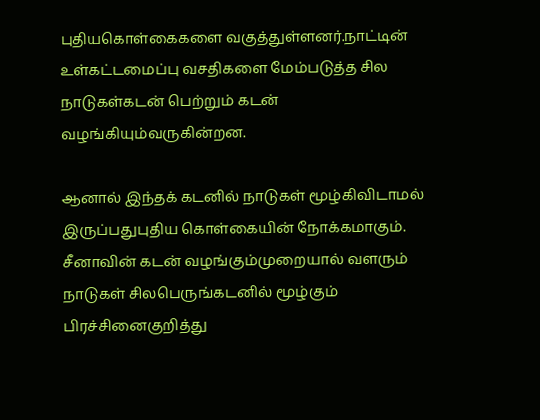புதியகொள்கைகளை வகுத்துள்ளனர்.நாட்டின் உள்கட்டமைப்பு வசதிகளை மேம்படுத்த சில நாடுகள்கடன் பெற்றும் கடன் வழங்கியும்வருகின்றன.

ஆனால் இந்தக் கடனில் நாடுகள் மூழ்கிவிடாமல் இருப்பதுபுதிய கொள்கையின் நோக்கமாகும். சீனாவின் கடன் வழங்கும்முறையால் வளரும் நாடுகள் சிலபெருங்கடனில் மூழ்கும் பிரச்சினைகுறித்து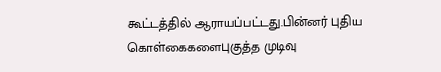கூட்டத்தில் ஆராயப்பட்டது.பின்னர் புதிய கொள்கைகளைபுகுத்த முடிவு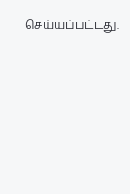செய்யப்பட்டது.